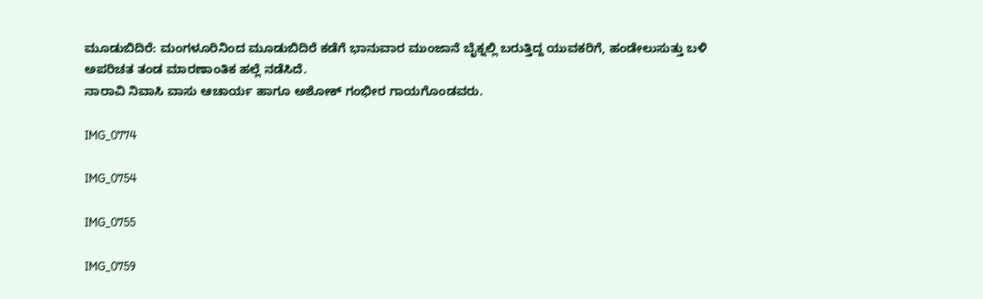ಮೂಡುಬಿದಿರೆ: ಮಂಗಳೂರಿನಿಂದ ಮೂಡುಬಿದಿರೆ ಕಡೆಗೆ ಭಾನುವಾರ ಮುಂಜಾನೆ ಬೈಕ್ನಲ್ಲಿ ಬರುತ್ತಿದ್ದ ಯುವಕರಿಗೆ, ಹಂಡೇಲುಸುತ್ತು ಬಳಿ ಅಪರಿಚತ ತಂಡ ಮಾರಣಾಂತಿಕ ಹಲ್ಲೆ ನಡೆಸಿದೆ.
ನಾರಾವಿ ನಿವಾಸಿ ವಾಸು ಆಚಾರ್ಯ ಹಾಗೂ ಅಶೋಕ್ ಗಂಭೀರ ಗಾಯಗೊಂಡವರು.

IMG_0774

IMG_0754

IMG_0755

IMG_0759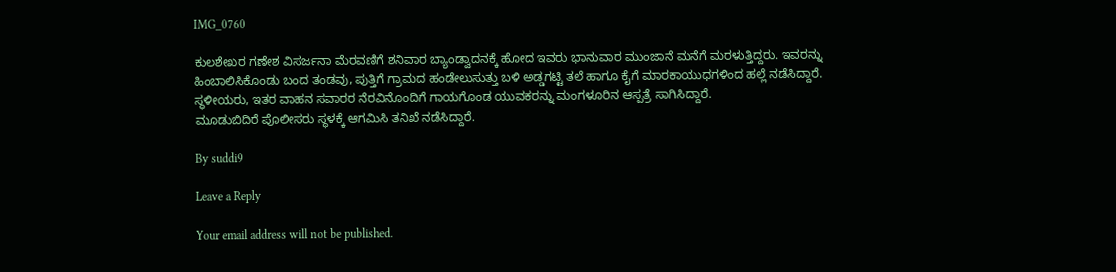IMG_0760

ಕುಲಶೇಖರ ಗಣೇಶ ವಿಸರ್ಜನಾ ಮೆರವಣಿಗೆ ಶನಿವಾರ ಬ್ಯಾಂಡ್ವಾದನಕ್ಕೆ ಹೋದ ಇವರು ಭಾನುವಾರ ಮುಂಜಾನೆ ಮನೆಗೆ ಮರಳುತ್ತಿದ್ದರು. ಇವರನ್ನು ಹಿಂಬಾಲಿಸಿಕೊಂಡು ಬಂದ ತಂಡವು, ಪುತ್ತಿಗೆ ಗ್ರಾಮದ ಹಂಡೇಲುಸುತ್ತು ಬಳಿ ಅಡ್ಡಗಟ್ಟಿ ತಲೆ ಹಾಗೂ ಕೈಗೆ ಮಾರಕಾಯುಧಗಳಿಂದ ಹಲ್ಲೆ ನಡೆಸಿದ್ದಾರೆ. ಸ್ಥಳೀಯರು, ಇತರ ವಾಹನ ಸವಾರರ ನೆರವಿನೊಂದಿಗೆ ಗಾಯಗೊಂಡ ಯುವಕರನ್ನು ಮಂಗಳೂರಿನ ಆಸ್ಪತ್ರೆ ಸಾಗಿಸಿದ್ದಾರೆ.
ಮೂಡುಬಿದಿರೆ ಪೊಲೀಸರು ಸ್ಥಳಕ್ಕೆ ಆಗಮಿಸಿ ತನಿಖೆ ನಡೆಸಿದ್ದಾರೆ.

By suddi9

Leave a Reply

Your email address will not be published.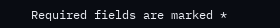Required fields are marked *